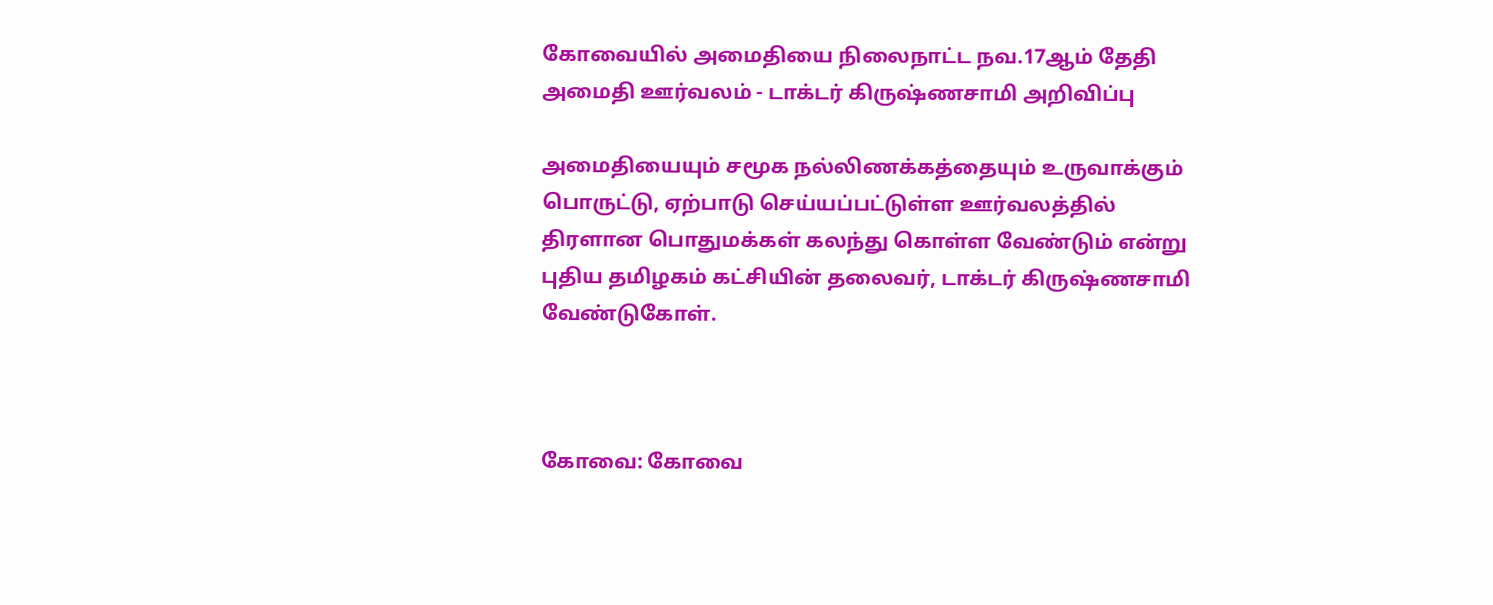கோவையில் அமைதியை நிலைநாட்ட நவ.17ஆம் தேதி அமைதி ஊர்வலம் - டாக்டர் கிருஷ்ணசாமி அறிவிப்பு

அமைதியையும் சமூக நல்லிணக்கத்தையும் உருவாக்கும் பொருட்டு, ஏற்பாடு செய்யப்பட்டுள்ள ஊர்வலத்தில் திரளான பொதுமக்கள் கலந்து கொள்ள வேண்டும் என்று புதிய தமிழகம் கட்சியின் தலைவர், டாக்டர் கிருஷ்ணசாமி வேண்டுகோள்.



கோவை: கோவை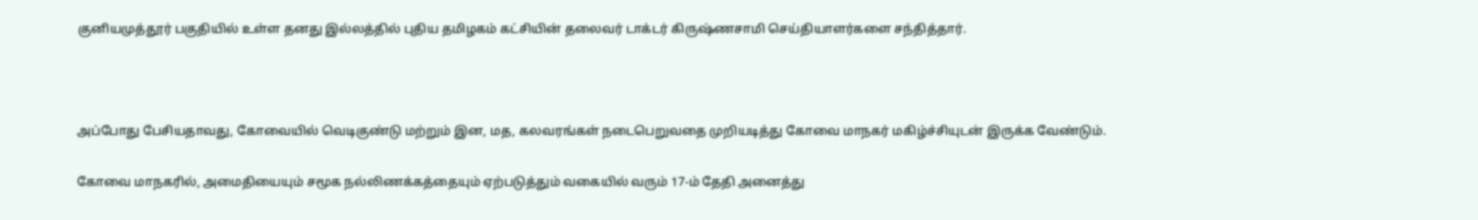குனியமுத்தூர் பகுதியில் உள்ள தனது இல்லத்தில் புதிய தமிழகம் கட்சியின் தலைவர் டாக்டர் கிருஷ்ணசாமி செய்தியாளர்களை சந்தித்தார்.



அப்போது பேசியதாவது, கோவையில் வெடிகுண்டு மற்றும் இன, மத, கலவரங்கள் நடைபெறுவதை முறியடித்து கோவை மாநகர் மகிழ்ச்சியுடன் இருக்க வேண்டும்.

கோவை மாநகரில், அமைதியையும் சமூக நல்லிணக்கத்தையும் ஏற்படுத்தும் வகையில் வரும் 17-ம் தேதி அனைத்து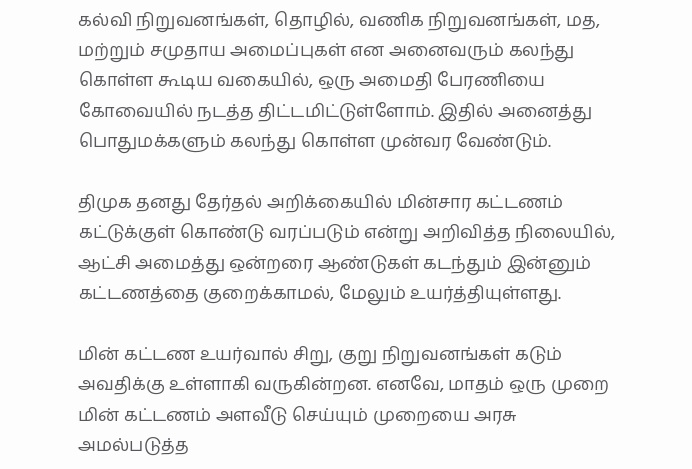கல்வி நிறுவனங்கள், தொழில், வணிக நிறுவனங்கள், மத, மற்றும் சமுதாய அமைப்புகள் என அனைவரும் கலந்து கொள்ள கூடிய வகையில், ஒரு அமைதி பேரணியை கோவையில் நடத்த திட்டமிட்டுள்ளோம். இதில் அனைத்து பொதுமக்களும் கலந்து கொள்ள முன்வர வேண்டும்.

திமுக தனது தேர்தல் அறிக்கையில் மின்சார கட்டணம் கட்டுக்குள் கொண்டு வரப்படும் என்று அறிவித்த நிலையில், ஆட்சி அமைத்து ஒன்றரை ஆண்டுகள் கடந்தும் இன்னும் கட்டணத்தை குறைக்காமல், மேலும் உயர்த்தியுள்ளது.

மின் கட்டண உயர்வால் சிறு, குறு நிறுவனங்கள் கடும் அவதிக்கு உள்ளாகி வருகின்றன. எனவே, மாதம் ஒரு முறை மின் கட்டணம் அளவீடு செய்யும் முறையை அரசு அமல்படுத்த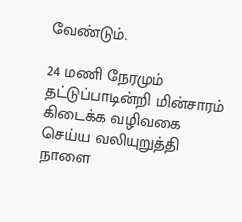வேண்டும்.

24 மணி நேரமும் தட்டுப்பாடின்றி மின்சாரம் கிடைக்க வழிவகை செய்ய வலியுறுத்தி நாளை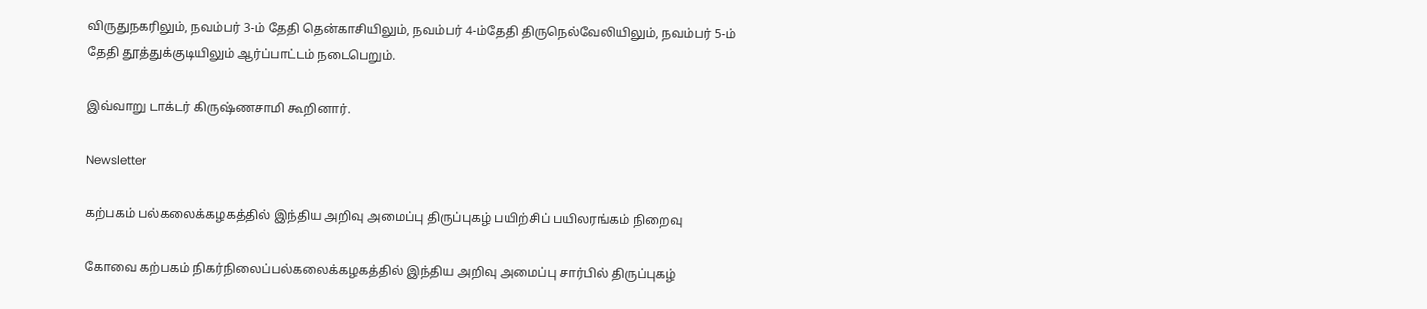விருதுநகரிலும், நவம்பர் 3-ம் தேதி தென்காசியிலும், நவம்பர் 4-ம்தேதி திருநெல்வேலியிலும், நவம்பர் 5-ம் தேதி தூத்துக்குடியிலும் ஆர்ப்பாட்டம் நடைபெறும்.

இவ்வாறு டாக்டர் கிருஷ்ணசாமி கூறினார்.

Newsletter

கற்பகம் பல்கலைக்கழகத்தில் இந்திய அறிவு அமைப்பு திருப்புகழ் பயிற்சிப் பயிலரங்கம் நிறைவு

கோவை கற்பகம் நிகர்நிலைப்பல்கலைக்கழகத்தில் இந்திய அறிவு அமைப்பு சார்பில் திருப்புகழ்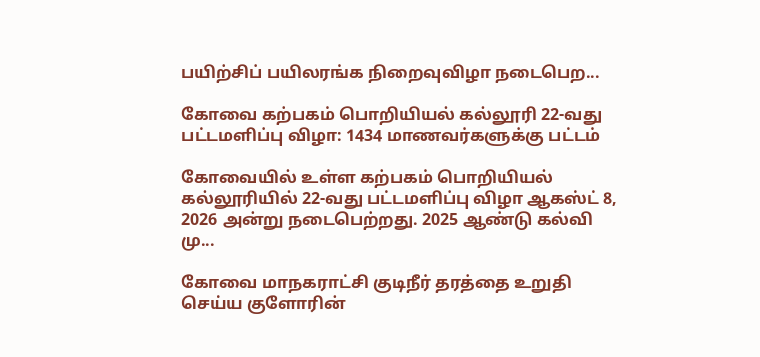பயிற்சிப் பயிலரங்க நிறைவுவிழா நடைபெற...

கோவை கற்பகம் பொறியியல் கல்லூரி 22-வது பட்டமளிப்பு விழா: 1434 மாணவர்களுக்கு பட்டம்

கோவையில் உள்ள கற்பகம் பொறியியல் கல்லூரியில் 22-வது பட்டமளிப்பு விழா ஆகஸ்ட் 8, 2026 அன்று நடைபெற்றது. 2025 ஆண்டு கல்வி மு...

கோவை மாநகராட்சி குடிநீர் தரத்தை உறுதி செய்ய குளோரின்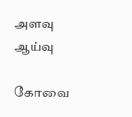அளவு ஆய்வு

கோவை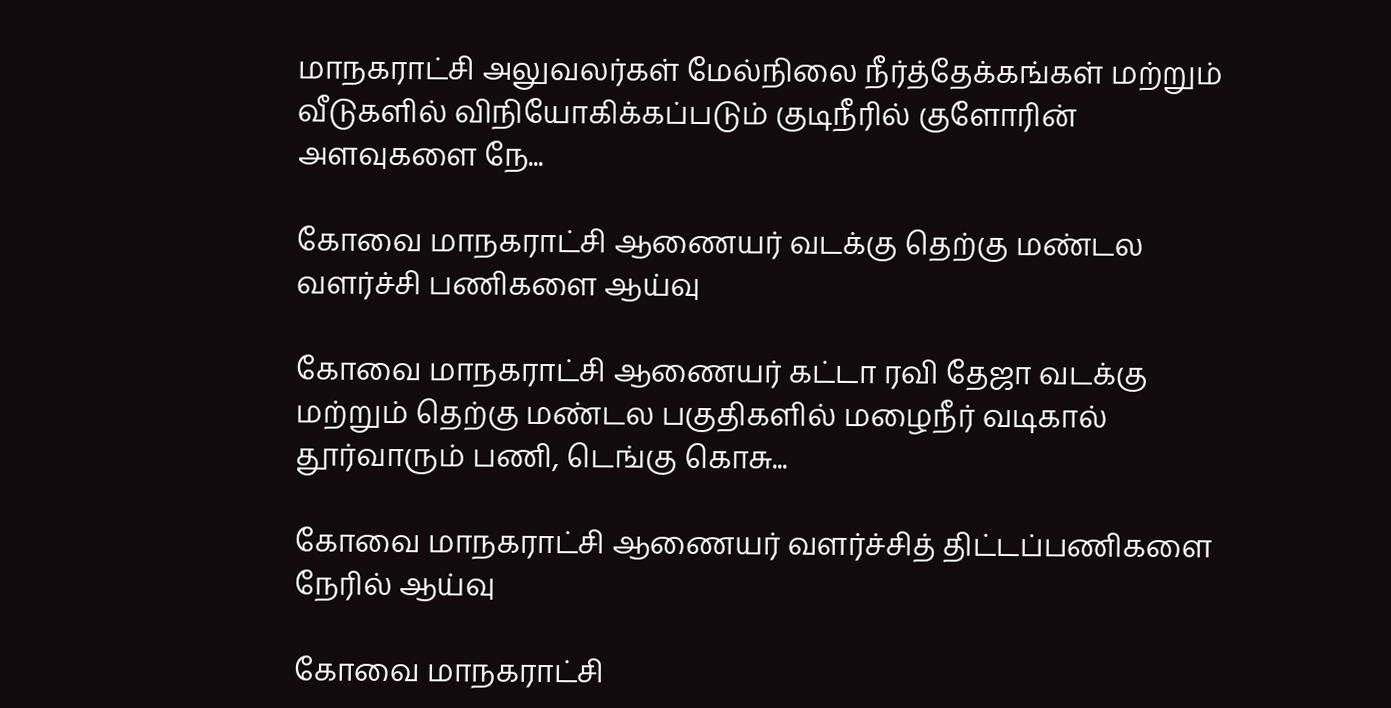மாநகராட்சி அலுவலர்கள் மேல்நிலை நீர்த்தேக்கங்கள் மற்றும் வீடுகளில் விநியோகிக்கப்படும் குடிநீரில் குளோரின் அளவுகளை நே...

கோவை மாநகராட்சி ஆணையர் வடக்கு தெற்கு மண்டல வளர்ச்சி பணிகளை ஆய்வு

கோவை மாநகராட்சி ஆணையர் கட்டா ரவி தேஜா வடக்கு மற்றும் தெற்கு மண்டல பகுதிகளில் மழைநீர் வடிகால் தூர்வாரும் பணி, டெங்கு கொசு...

கோவை மாநகராட்சி ஆணையர் வளர்ச்சித் திட்டப்பணிகளை நேரில் ஆய்வு

கோவை மாநகராட்சி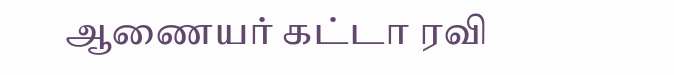ஆணையர் கட்டா ரவி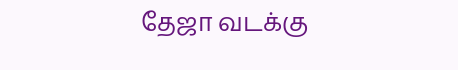தேஜா வடக்கு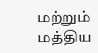மற்றும் மத்திய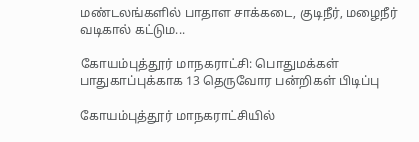மண்டலங்களில் பாதாள சாக்கடை, குடிநீர், மழைநீர் வடிகால் கட்டும...

கோயம்புத்தூர் மாநகராட்சி: பொதுமக்கள் பாதுகாப்புக்காக 13 தெருவோர பன்றிகள் பிடிப்பு

கோயம்புத்தூர் மாநகராட்சியில்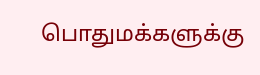பொதுமக்களுக்கு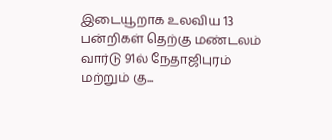இடையூறாக உலவிய 13 பன்றிகள் தெற்கு மண்டலம் வார்டு 91ல் நேதாஜிபுரம் மற்றும் கு...